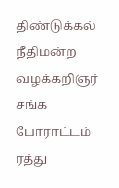திண்டுக்கல் நீதிமன்ற வழக்கறிஞர் சங்க போராட்டம் ரத்து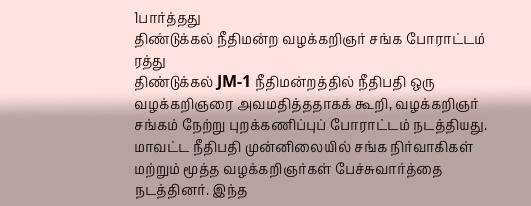1பார்த்தது
திண்டுக்கல் நீதிமன்ற வழக்கறிஞர் சங்க போராட்டம் ரத்து
திண்டுக்கல் JM-1 நீதிமன்றத்தில் நீதிபதி ஒரு வழக்கறிஞரை அவமதித்ததாகக் கூறி, வழக்கறிஞர் சங்கம் நேற்று புறக்கணிப்புப் போராட்டம் நடத்தியது. மாவட்ட நீதிபதி முன்னிலையில் சங்க நிர்வாகிகள் மற்றும் மூத்த வழக்கறிஞர்கள் பேச்சுவார்த்தை நடத்தினர். இந்த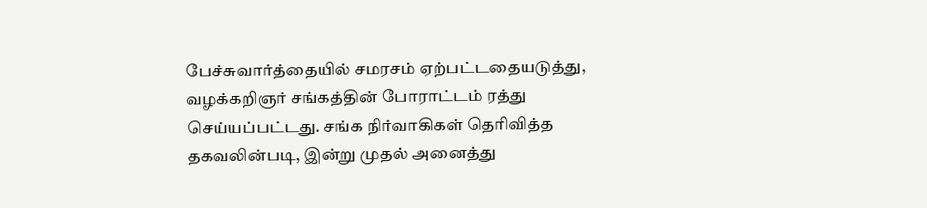பேச்சுவார்த்தையில் சமரசம் ஏற்பட்டதையடுத்து, வழக்கறிஞர் சங்கத்தின் போராட்டம் ரத்து செய்யப்பட்டது. சங்க நிர்வாகிகள் தெரிவித்த தகவலின்படி, இன்று முதல் அனைத்து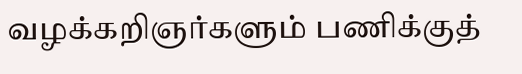வழக்கறிஞர்களும் பணிக்குத்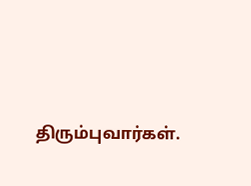திரும்புவார்கள்.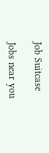Job Suitcase

Jobs near you